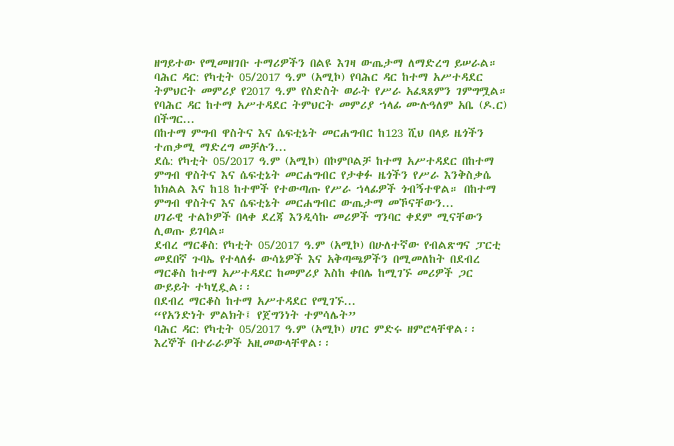ዘግይተው የሚመዘገቡ ተማሪዎችን በልዩ እገዛ ውጤታማ ለማድረግ ይሠራል።
ባሕር ዳር: የካቲት 05/2017 ዓ.ም (አሚኮ) የባሕር ዳር ከተማ አሥተዳደር ትምህርት መምሪያ የ2017 ዓ.ም የስድስት ወራት የሥራ አፈጻጸምን ገምግሟል። የባሕር ዳር ከተማ አሥተዳደር ትምህርት መምሪያ ኀላፊ ሙሉዓለም አቤ (ዶ.ር) በችግር...
በከተማ ምግብ ዋስትና እና ሴፍቲኔት መርሐግብር ከ123 ሺህ በላይ ዜጎችን ተጠቃሚ ማድረግ መቻሉን...
ደሴ: የካቲት 05/2017 ዓ.ም (አሚኮ) በኮምቦልቻ ከተማ አሥተዳደር በከተማ ምግብ ዋስትና እና ሴፍቲኔት መርሐግብር የታቀፉ ዜጎችን የሥራ እንቅስቃሴ ከክልል እና ከ18 ከተሞች የተውጣጡ የሥራ ኀላፊዎች ጎብኝተዋል። በከተማ ምግብ ዋስትና እና ሴፍቲኔት መርሐግብር ውጤታማ መኾናቸውን...
ሀገራዊ ተልኮዎች በላቀ ደረጃ እንዲሳኩ መሪዎች ግንባር ቀደም ሚናቸውን ሊወጡ ይገባል።
ደብረ ማርቆስ: የካቲት 05/2017 ዓ.ም (አሚኮ) በሁለተኛው የብልጽግና ፓርቲ መደበኛ ጉባኤ የተላለፉ ውሳኔዎች እና አቅጣጫዎችን በሚመለከት በደብረ ማርቆስ ከተማ አሥተዳደር ከመምሪያ እስከ ቀበሌ ከሚገኙ መሪዎች ጋር ውይይት ተካሂዷል፡፡
በደብረ ማርቆስ ከተማ አሥተዳደር የሚገኙ...
“የአንድነት ምልክት፤ የጀግንነት ተምሳሌት”
ባሕር ዳር: የካቲት 05/2017 ዓ.ም (አሚኮ) ሀገር ምድሩ ዘምሮላቸዋል፡፡ እረኞች በተራራዎች አዚመውላቸዋል፡፡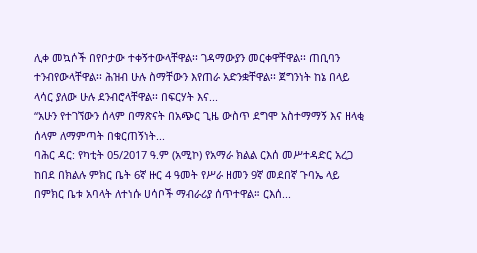ሊቀ መኳሶች በየቦታው ተቀኝተውላቸዋል፡፡ ገዳማውያን መርቀዋቸዋል፡፡ ጠቢባን ተንብየውላቸዋል፡፡ ሕዝብ ሁሉ ስማቸውን እየጠራ አድንቋቸዋል፡፡ ጀግንነት ከኔ በላይ ላሳር ያለው ሁሉ ደንብሮላቸዋል፡፡ በፍርሃት እና...
“አሁን የተገኘውን ሰላም በማጽናት በአጭር ጊዜ ውስጥ ደግሞ አስተማማኝ እና ዘላቂ ሰላም ለማምጣት በቁርጠኝነት...
ባሕር ዳር: የካቲት 05/2017 ዓ.ም (አሚኮ) የአማራ ክልል ርእሰ መሥተዳድር አረጋ ከበደ በክልሉ ምክር ቤት 6ኛ ዙር 4 ዓመት የሥራ ዘመን 9ኛ መደበኛ ጉባኤ ላይ በምክር ቤቱ አባላት ለተነሱ ሀሳቦች ማብራሪያ ሰጥተዋል። ርእሰ...